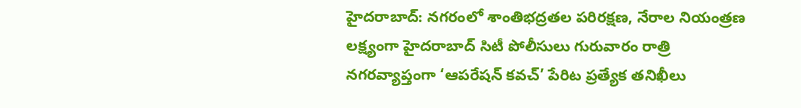హైదరాబాద్: నగరంలో శాంతిభద్రతల పరిరక్షణ, నేరాల నియంత్రణ లక్ష్యంగా హైదరాబాద్ సిటీ పోలీసులు గురువారం రాత్రి నగరవ్యాప్తంగా ‘ఆపరేషన్ కవచ్’ పేరిట ప్రత్యేక తనిఖీలు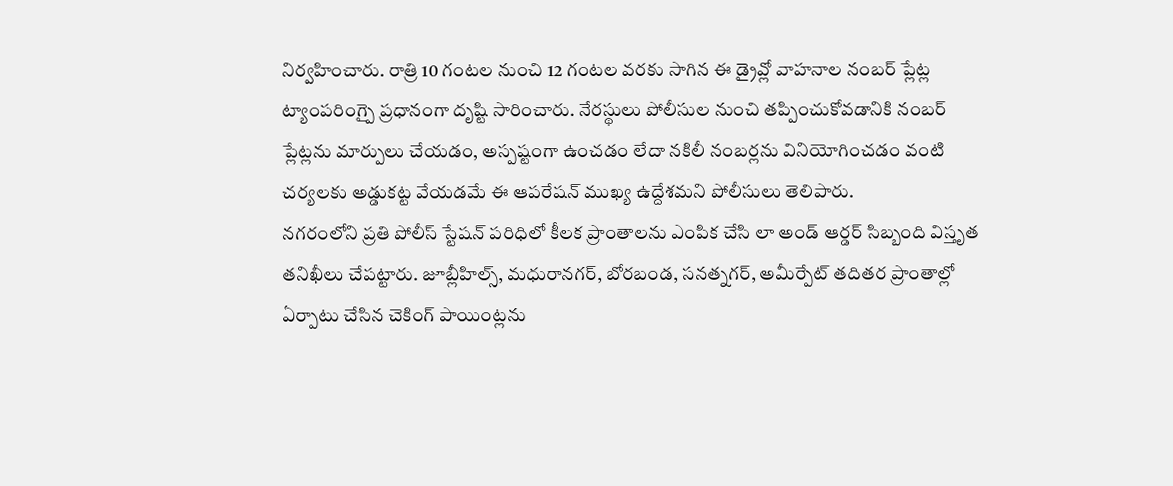నిర్వహించారు. రాత్రి 10 గంటల నుంచి 12 గంటల వరకు సాగిన ఈ డ్రైవ్లో వాహనాల నంబర్ ప్లేట్ల ట్యాంపరింగ్పై ప్రధానంగా దృష్టి సారించారు. నేరస్థులు పోలీసుల నుంచి తప్పించుకోవడానికి నంబర్ ప్లేట్లను మార్పులు చేయడం, అస్పష్టంగా ఉంచడం లేదా నకిలీ నంబర్లను వినియోగించడం వంటి చర్యలకు అడ్డుకట్ట వేయడమే ఈ ఆపరేషన్ ముఖ్య ఉద్దేశమని పోలీసులు తెలిపారు.
నగరంలోని ప్రతి పోలీస్ స్టేషన్ పరిధిలో కీలక ప్రాంతాలను ఎంపిక చేసి లా అండ్ ఆర్డర్ సిబ్బంది విస్తృత తనిఖీలు చేపట్టారు. జూబ్లీహిల్స్, మధురానగర్, బోరబండ, సనత్నగర్, అమీర్పేట్ తదితర ప్రాంతాల్లో ఏర్పాటు చేసిన చెకింగ్ పాయింట్లను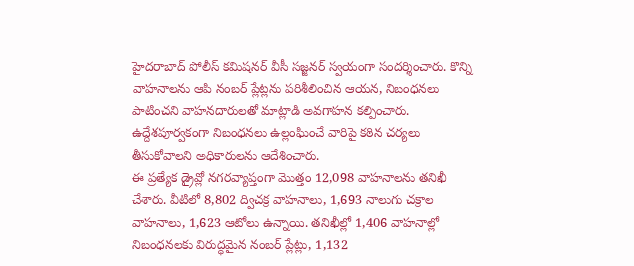హైదరాబాద్ పోలీస్ కమిషనర్ వీసీ సజ్జనర్ స్వయంగా సందర్శించారు. కొన్ని వాహనాలను ఆపి నంబర్ ప్లేట్లను పరిశీలించిన ఆయన, నిబంధనలు పాటించని వాహనదారులతో మాట్లాడి అవగాహన కల్పించారు. ఉద్దేశపూర్వకంగా నిబంధనలు ఉల్లంఘించే వారిపై కఠిన చర్యలు తీసుకోవాలని అధికారులను ఆదేశించారు.
ఈ ప్రత్యేక డ్రైవ్లో నగరవ్యాప్తంగా మొత్తం 12,098 వాహనాలను తనిఖీ చేశారు. వీటిలో 8,802 ద్విచక్ర వాహనాలు, 1,693 నాలుగు చక్రాల వాహనాలు, 1,623 ఆటోలు ఉన్నాయి. తనిఖీల్లో 1,406 వాహనాల్లో నిబంధనలకు విరుద్ధమైన నంబర్ ప్లేట్లు, 1,132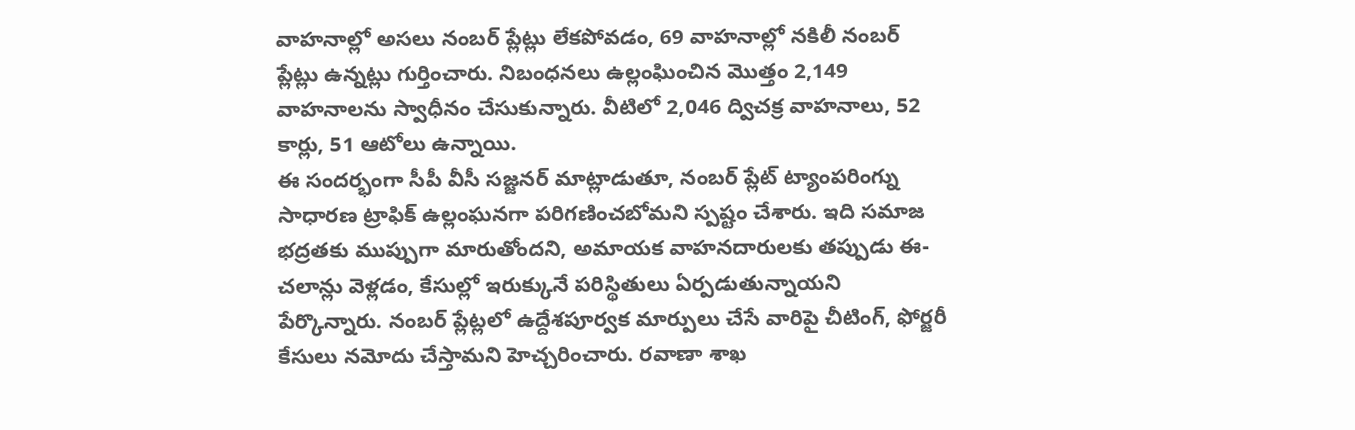వాహనాల్లో అసలు నంబర్ ప్లేట్లు లేకపోవడం, 69 వాహనాల్లో నకిలీ నంబర్ ప్లేట్లు ఉన్నట్లు గుర్తించారు. నిబంధనలు ఉల్లంఘించిన మొత్తం 2,149 వాహనాలను స్వాధీనం చేసుకున్నారు. వీటిలో 2,046 ద్విచక్ర వాహనాలు, 52 కార్లు, 51 ఆటోలు ఉన్నాయి.
ఈ సందర్భంగా సీపీ వీసీ సజ్జనర్ మాట్లాడుతూ, నంబర్ ప్లేట్ ట్యాంపరింగ్ను సాధారణ ట్రాఫిక్ ఉల్లంఘనగా పరిగణించబోమని స్పష్టం చేశారు. ఇది సమాజ భద్రతకు ముప్పుగా మారుతోందని, అమాయక వాహనదారులకు తప్పుడు ఈ-చలాన్లు వెళ్లడం, కేసుల్లో ఇరుక్కునే పరిస్థితులు ఏర్పడుతున్నాయని పేర్కొన్నారు. నంబర్ ప్లేట్లలో ఉద్దేశపూర్వక మార్పులు చేసే వారిపై చీటింగ్, ఫోర్జరీ కేసులు నమోదు చేస్తామని హెచ్చరించారు. రవాణా శాఖ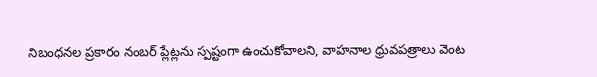నిబంధనల ప్రకారం నంబర్ ప్లేట్లను స్పష్టంగా ఉంచుకోవాలని, వాహనాల ధ్రువపత్రాలు వెంట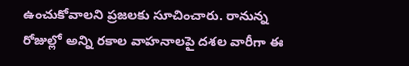ఉంచుకోవాలని ప్రజలకు సూచించారు. రానున్న రోజుల్లో అన్ని రకాల వాహనాలపై దశల వారీగా ఈ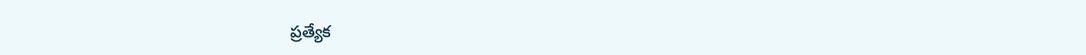ప్రత్యేక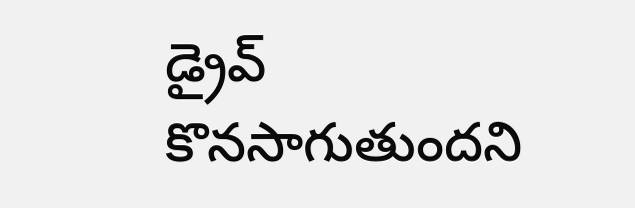డ్రైవ్ కొనసాగుతుందని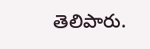తెలిపారు.